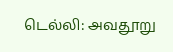டெல்லி: அவதூறு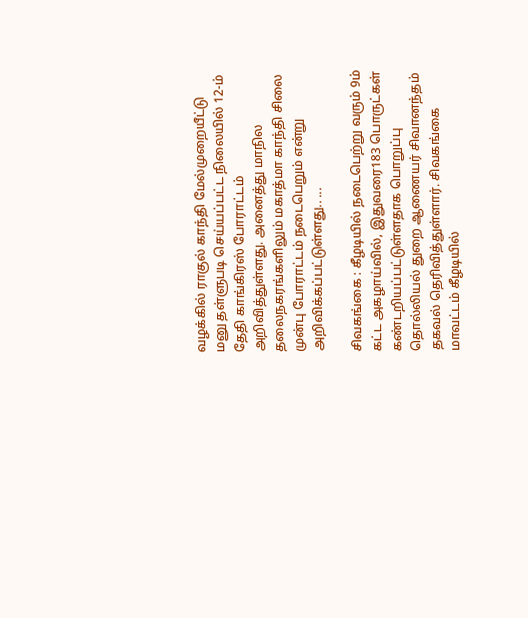வழக்கில் ராகுல் காந்தி மேல்முறையீட்டு மனு தள்ளுபடி செய்யப்பட்ட நிலையில் 12-ம் தேதி காங்கிரஸ் போராட்டம் அறிவித்துள்ளது. அனைத்து மாநில தலைநகரங்களிலும் மகாத்மா காந்தி சிலை முன்பு போராட்டம் நடைபெறும் என்று அறிவிக்கப்பட்டுள்ளது.. ...

சிவகங்கை : கீழடியில் நடைபெற்று வரும் 9ம் கட்ட அகழாய்வில், இதுவரை183 பொருட்கள் கண்டறியப்பட்டுள்ளதாக பொறுப்பு தொல்லியல் துறை ஆணையர் சிவானந்தம் தகவல் தெரிவித்துள்ளார். சிவகங்கை மாவட்டம் கீழடியில்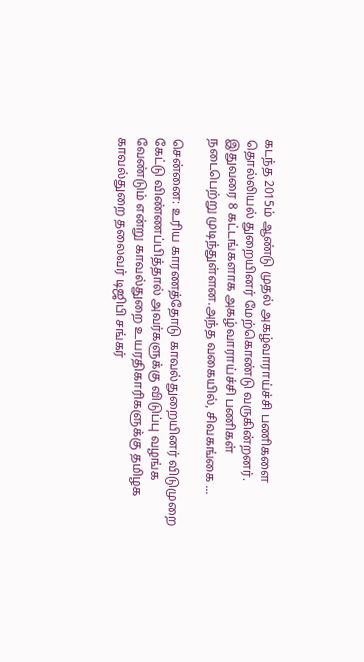கடந்த 2015ம் ஆண்டு முதல் அகழ்வாராய்ச்சி பணிகளை தொல்லியல் துறையினர் மேற்கொண்டு வருகின்றனர். இதுவரை 8 கட்டங்களாக அகழ்வாராய்ச்சி பணிகள் நடைபெற்று முடிந்துள்ளன.அந்த வகையில், சிவகங்கை ...

சென்னை: உரிய காரணத்தோடு காவல்துறையினர் விடுமுறை கேட்டு விண்ணப்பித்தால் அவர்களுக்கு விடுப்பு வழங்க வேண்டும் என்று காவல்துறை உயரதிகாரிகளுக்கு தமிழக காவல்துறை தலைவர் டிஜிபி சங்கர்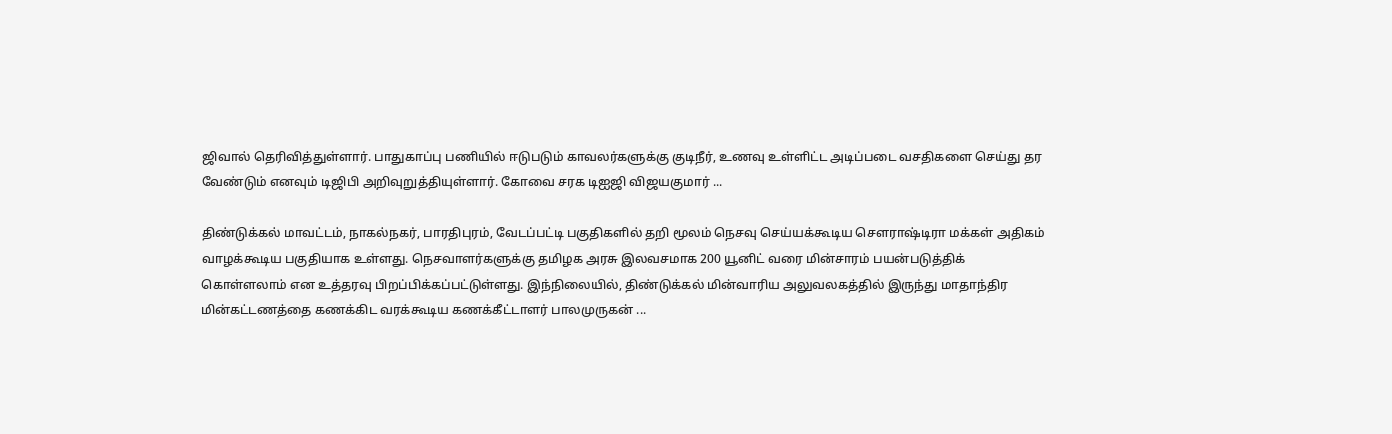ஜிவால் தெரிவித்துள்ளார். பாதுகாப்பு பணியில் ஈடுபடும் காவலர்களுக்கு குடிநீர், உணவு உள்ளிட்ட அடிப்படை வசதிகளை செய்து தர வேண்டும் எனவும் டிஜிபி அறிவுறுத்தியுள்ளார். கோவை சரக டிஐஜி விஜயகுமார் ...

திண்டுக்கல் மாவட்டம், நாகல்நகர், பாரதிபுரம், வேடப்பட்டி பகுதிகளில் தறி மூலம் நெசவு செய்யக்கூடிய சௌராஷ்டிரா மக்கள் அதிகம் வாழக்கூடிய பகுதியாக உள்ளது. நெசவாளர்களுக்கு தமிழக அரசு இலவசமாக 200 யூனிட் வரை மின்சாரம் பயன்படுத்திக் கொள்ளலாம் என உத்தரவு பிறப்பிக்கப்பட்டுள்ளது. இந்நிலையில், திண்டுக்கல் மின்வாரிய அலுவலகத்தில் இருந்து மாதாந்திர மின்கட்டணத்தை கணக்கிட வரக்கூடிய கணக்கீட்டாளர் பாலமுருகன் ...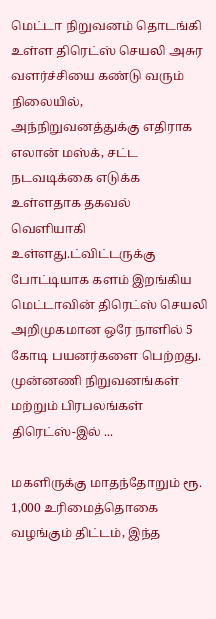மெட்டா நிறுவனம் தொடங்கி உள்ள திரெட்ஸ் செயலி அசுர வளர்ச்சியை கண்டு வரும் நிலையில், அந்நிறுவனத்துக்கு எதிராக எலான் மஸ்க், சட்ட நடவடிக்கை எடுக்க உள்ளதாக தகவல் வெளியாகி உள்ளது.ட்விட்டருக்கு போட்டியாக களம் இறங்கிய மெட்டாவின் திரெட்ஸ் செயலி அறிமுகமான ஒரே நாளில் 5 கோடி பயனர்களை பெற்றது. முன்னணி நிறுவனங்கள் மற்றும் பிரபலங்கள் திரெட்ஸ்-இல் ...

மகளிருக்கு மாதந்தோறும் ரூ. 1,000 உரிமைத்தொகை வழங்கும் திட்டம், இந்த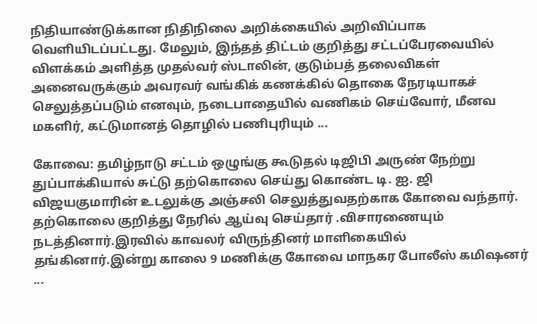நிதியாண்டுக்கான நிதிநிலை அறிக்கையில் அறிவிப்பாக வெளியிடப்பட்டது. மேலும், இந்தத் திட்டம் குறித்து சட்டப்பேரவையில் விளக்கம் அளித்த முதல்வர் ஸ்டாலின், குடும்பத் தலைவிகள் அனைவருக்கும் அவரவர் வங்கிக் கணக்கில் தொகை நேரடியாகச் செலுத்தப்படும் எனவும், நடைபாதையில் வணிகம் செய்வோர், மீனவ மகளிர், கட்டுமானத் தொழில் பணிபுரியும் ...

கோவை: தமிழ்நாடு சட்டம் ஒழுங்கு கூடுதல் டிஜிபி அருண் நேற்று துப்பாக்கியால் சுட்டு தற்கொலை செய்து கொண்ட டி. ஐ. ஜி விஜயகுமாரின் உடலுக்கு அஞ்சலி செலுத்துவதற்காக கோவை வந்தார். தற்கொலை குறித்து நேரில் ஆய்வு செய்தார் .விசாரணையும் நடத்தினார்.இரவில் காவலர் விருந்தினர் மாளிகையில் தங்கினார்.இன்று காலை 9 மணிக்கு கோவை மாநகர போலீஸ் கமிஷனர் ...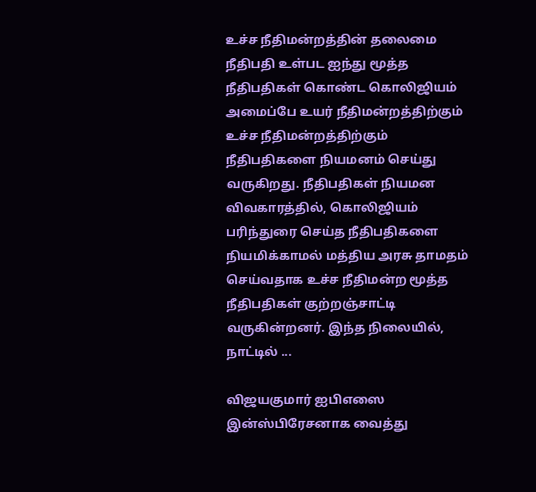உச்ச நீதிமன்றத்தின் தலைமை நீதிபதி உள்பட ஐந்து மூத்த நீதிபதிகள் கொண்ட கொலிஜியம் அமைப்பே உயர் நீதிமன்றத்திற்கும் உச்ச நீதிமன்றத்திற்கும் நீதிபதிகளை நியமனம் செய்து வருகிறது. நீதிபதிகள் நியமன விவகாரத்தில், கொலிஜியம் பரிந்துரை செய்த நீதிபதிகளை நியமிக்காமல் மத்திய அரசு தாமதம் செய்வதாக உச்ச நீதிமன்ற மூத்த நீதிபதிகள் குற்றஞ்சாட்டி வருகின்றனர். இந்த நிலையில், நாட்டில் ...

விஜயகுமார் ஐபிஎஸை இன்ஸ்பிரேசனாக வைத்து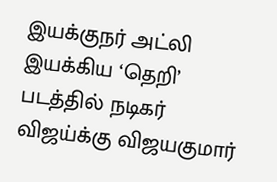இயக்குநர் அட்லி இயக்கிய ‘தெறி’ படத்தில் நடிகர் விஜய்க்கு விஜயகுமார்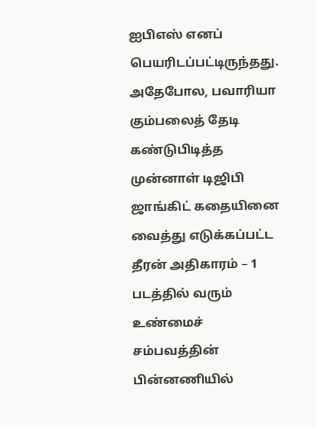ஐபிஎஸ் எனப் பெயரிடப்பட்டிருந்தது. அதேபோல, பவாரியா கும்பலைத் தேடி கண்டுபிடித்த முன்னாள் டிஜிபி ஜாங்கிட் கதையினை வைத்து எடுக்கப்பட்ட தீரன் அதிகாரம் – 1 படத்தில் வரும் உண்மைச் சம்பவத்தின் பின்னணியில்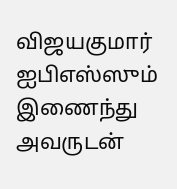விஜயகுமார் ஐபிஎஸ்ஸும் இணைந்து அவருடன்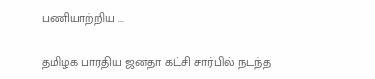பணியாற்றிய ...

தமிழக பாரதிய ஜனதா கட்சி சார்பில் நடந்த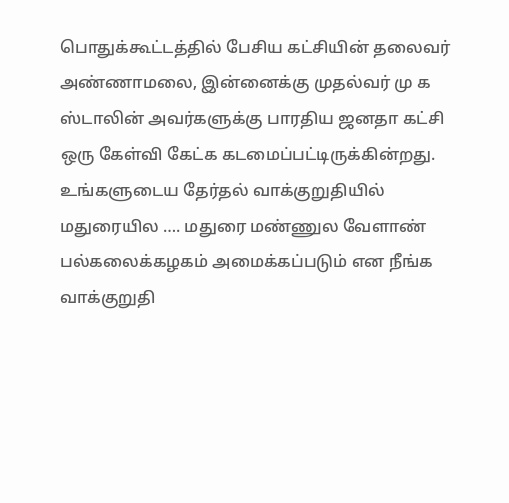பொதுக்கூட்டத்தில் பேசிய கட்சியின் தலைவர் அண்ணாமலை, இன்னைக்கு முதல்வர் மு க ஸ்டாலின் அவர்களுக்கு பாரதிய ஜனதா கட்சி ஒரு கேள்வி கேட்க கடமைப்பட்டிருக்கின்றது. உங்களுடைய தேர்தல் வாக்குறுதியில் மதுரையில …. மதுரை மண்ணுல வேளாண் பல்கலைக்கழகம் அமைக்கப்படும் என நீங்க வாக்குறுதி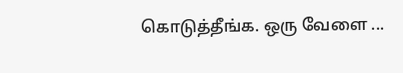கொடுத்தீங்க. ஒரு வேளை ...